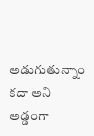అడుగుతున్నాం కదా అని అడ్డంగా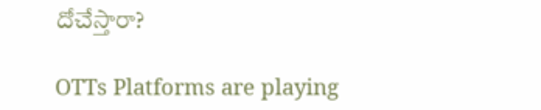దోచేస్తారా?

OTTs Platforms are playing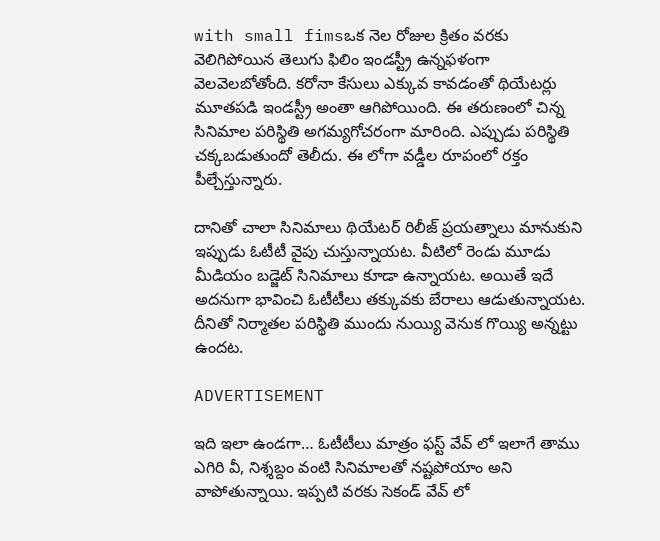with small fimsఒక నెల రోజుల క్రితం వరకు వెలిగిపోయిన తెలుగు ఫిలిం ఇండస్ట్రీ ఉన్నఫళంగా వెలవెలబోతోంది. కరోనా కేసులు ఎక్కువ కావడంతో థియేటర్లు మూతపడి ఇండస్ట్రీ అంతా ఆగిపోయింది. ఈ తరుణంలో చిన్న సినిమాల పరిస్థితి అగమ్యగోచరంగా మారింది. ఎప్పుడు పరిస్థితి చక్కబడుతుందో తెలీదు. ఈ లోగా వడ్డీల రూపంలో రక్తం పీల్చేస్తున్నారు.

దానితో చాలా సినిమాలు థియేటర్ రిలీజ్ ప్రయత్నాలు మానుకుని ఇప్పుడు ఓటీటీ వైపు చుస్తున్నాయట. వీటిలో రెండు మూడు మీడియం బడ్జెట్ సినిమాలు కూడా ఉన్నాయట. అయితే ఇదే అదనుగా భావించి ఓటీటీలు తక్కువకు బేరాలు ఆడుతున్నాయట. దీనితో నిర్మాతల పరిస్థితి ముందు నుయ్యి వెనుక గొయ్యి అన్నట్టు ఉందట.

ADVERTISEMENT

ఇది ఇలా ఉండగా… ఓటీటీలు మాత్రం ఫస్ట్ వేవ్ లో ఇలాగే తాము ఎగిరి వీ, నిశ్శబ్దం వంటి సినిమాలతో నష్టపోయాం అని వాపోతున్నాయి. ఇప్పటి వరకు సెకండ్ వేవ్ లో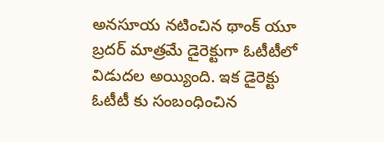అనసూయ నటించిన థాంక్ యూ బ్రదర్ మాత్రమే డైరెక్టుగా ఓటీటీలో విడుదల అయ్యింది. ఇక డైరెక్టు ఓటీటీ కు సంబంధించిన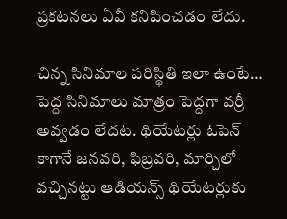ప్రకటనలు ఏవీ కనిపించడం లేదు.

చిన్న సినిమాల పరిస్థితి ఇలా ఉంటే… పెద్ద సినిమాలు మాత్రం పెద్దగా వర్రీ అవ్వడం లేదట. థియేటర్లు ఓపెన్ కాగానే జనవరి, ఫిబ్రవరి, మార్చిలో వచ్చినట్టు ఆడియన్స్ థియేటర్లుకు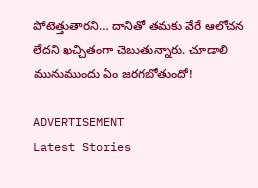పోటెత్తుతారని… దానితో తమకు వేరే ఆలోచన లేదని ఖచ్చితంగా చెబుతున్నారు. చూడాలి మునుముందు ఏం జరగబోతుందో!

ADVERTISEMENT
Latest Stories